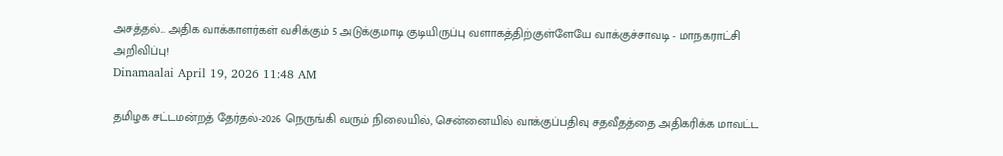அசத்தல்... அதிக வாக்காளர்கள் வசிக்கும் 5 அடுக்குமாடி குடியிருப்பு வளாகத்திற்குள்ளேயே வாக்குச்சாவடி - மாநகராட்சி அறிவிப்பு!
Dinamaalai April 19, 2026 11:48 AM

தமிழக சட்டமன்றத் தேர்தல்-2026 நெருங்கி வரும் நிலையில், சென்னையில் வாக்குப்பதிவு சதவீதத்தை அதிகரிக்க மாவட்ட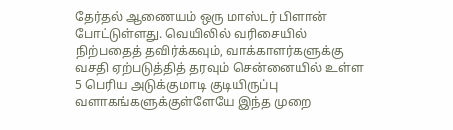தேர்தல் ஆணையம் ஒரு மாஸ்டர் பிளான் போட்டுள்ளது. வெயிலில் வரிசையில் நிற்பதைத் தவிர்க்கவும், வாக்காளர்களுக்கு வசதி ஏற்படுத்தித் தரவும் சென்னையில் உள்ள 5 பெரிய அடுக்குமாடி குடியிருப்பு வளாகங்களுக்குள்ளேயே இந்த முறை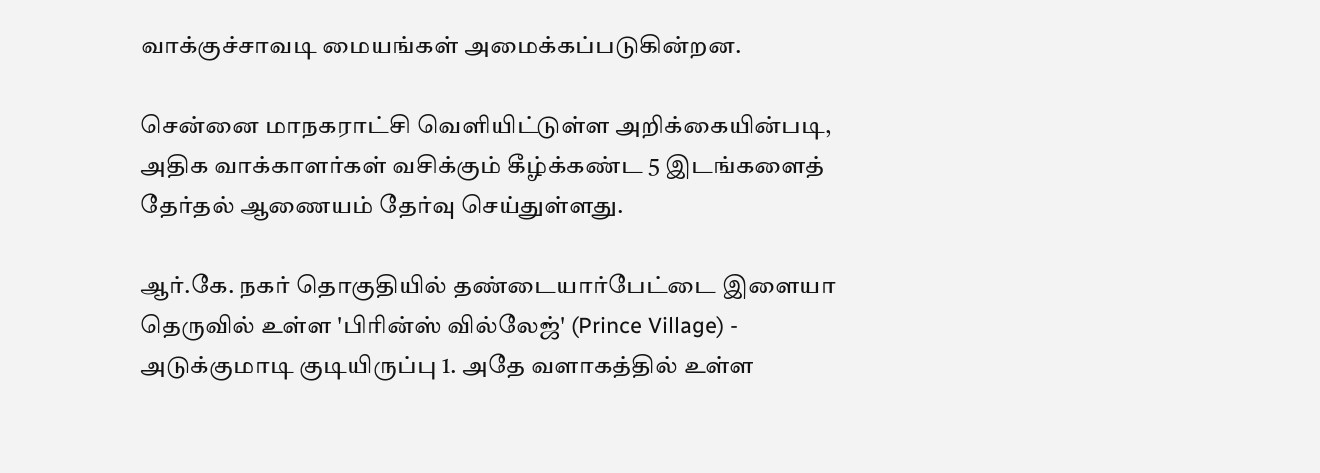வாக்குச்சாவடி மையங்கள் அமைக்கப்படுகின்றன.

சென்னை மாநகராட்சி வெளியிட்டுள்ள அறிக்கையின்படி, அதிக வாக்காளர்கள் வசிக்கும் கீழ்க்கண்ட 5 இடங்களைத் தேர்தல் ஆணையம் தேர்வு செய்துள்ளது.

ஆர்.கே. நகர் தொகுதியில் தண்டையார்பேட்டை இளையா தெருவில் உள்ள 'பிரின்ஸ் வில்லேஜ்' (Prince Village) - அடுக்குமாடி குடியிருப்பு 1. அதே வளாகத்தில் உள்ள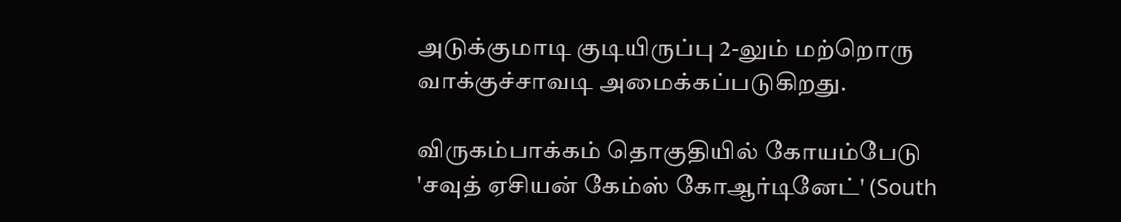அடுக்குமாடி குடியிருப்பு 2-லும் மற்றொரு வாக்குச்சாவடி அமைக்கப்படுகிறது.

விருகம்பாக்கம் தொகுதியில் கோயம்பேடு 'சவுத் ஏசியன் கேம்ஸ் கோஆர்டினேட்' (South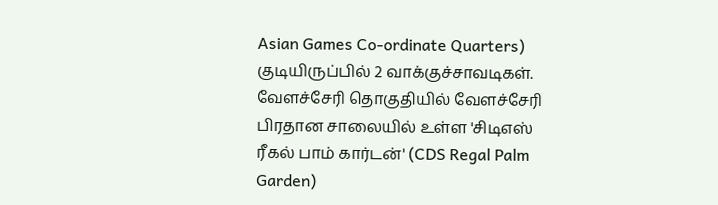Asian Games Co-ordinate Quarters) குடியிருப்பில் 2 வாக்குச்சாவடிகள். வேளச்சேரி தொகுதியில் வேளச்சேரி பிரதான சாலையில் உள்ள 'சிடிஎஸ் ரீகல் பாம் கார்டன்' (CDS Regal Palm Garden)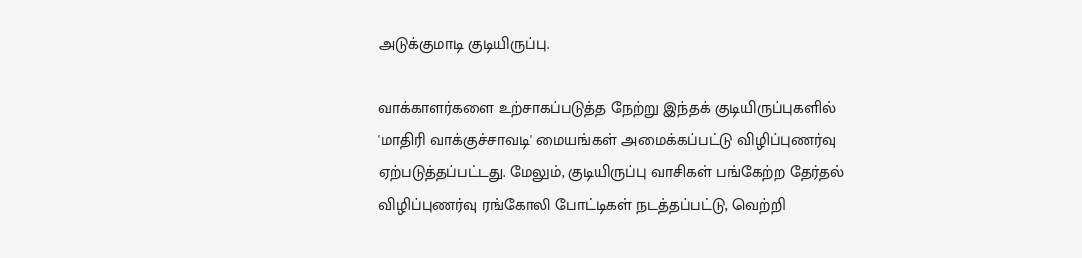அடுக்குமாடி குடியிருப்பு.

வாக்காளர்களை உற்சாகப்படுத்த நேற்று இந்தக் குடியிருப்புகளில் 'மாதிரி வாக்குச்சாவடி' மையங்கள் அமைக்கப்பட்டு விழிப்புணர்வு ஏற்படுத்தப்பட்டது. மேலும், குடியிருப்பு வாசிகள் பங்கேற்ற தேர்தல் விழிப்புணர்வு ரங்கோலி போட்டிகள் நடத்தப்பட்டு, வெற்றி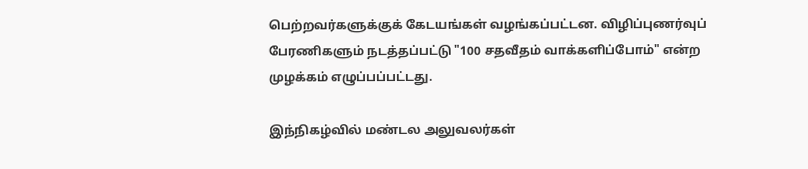பெற்றவர்களுக்குக் கேடயங்கள் வழங்கப்பட்டன. விழிப்புணர்வுப் பேரணிகளும் நடத்தப்பட்டு "100 சதவீதம் வாக்களிப்போம்" என்ற முழக்கம் எழுப்பப்பட்டது.

இந்நிகழ்வில் மண்டல அலுவலர்கள்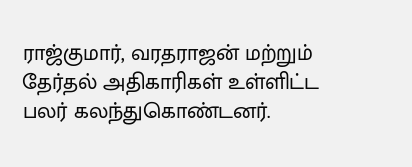ராஜ்குமார், வரதராஜன் மற்றும் தேர்தல் அதிகாரிகள் உள்ளிட்ட பலர் கலந்துகொண்டனர்.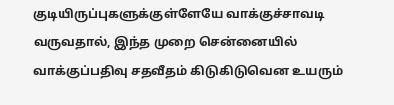குடியிருப்புகளுக்குள்ளேயே வாக்குச்சாவடி வருவதால், இந்த முறை சென்னையில் வாக்குப்பதிவு சதவீதம் கிடுகிடுவென உயரும்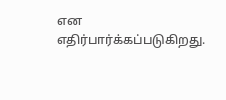என எதிர்பார்க்கப்படுகிறது.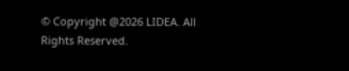© Copyright @2026 LIDEA. All Rights Reserved.